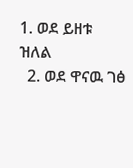1. ወደ ይዘቱ ዝለል
  2. ወደ ዋናዉ ገፅ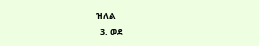ዝለል
  3. ወደ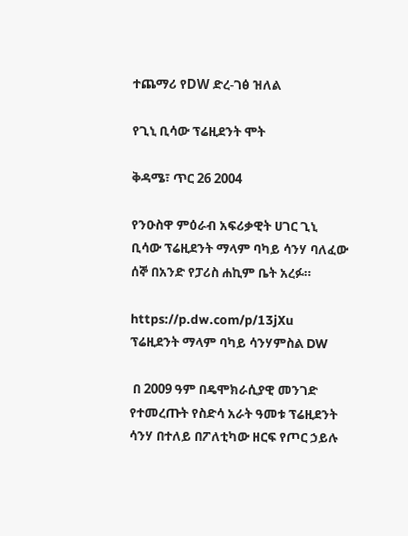ተጨማሪ የDW ድረ-ገፅ ዝለል

የጊኒ ቢሳው ፕሬዚደንት ሞት

ቅዳሜ፣ ጥር 26 2004

የንዑስዋ ምዕራብ አፍሪቃዊት ሀገር ጊኒ ቢሳው ፕሬዚደንት ማላም ባካይ ሳንሃ ባለፈው ሰኞ በአንድ የፓሪስ ሐኪም ቤት አረፉ።

https://p.dw.com/p/13jXu
ፕሬዚደንት ማላም ባካይ ሳንሃምስል DW

 በ 2009 ዓም በዴሞክራሲያዊ መንገድ የተመረጡት የስድሳ አራት ዓመቱ ፕሬዚደንት ሳንሃ በተለይ በፖለቲካው ዘርፍ የጦር ኃይሉ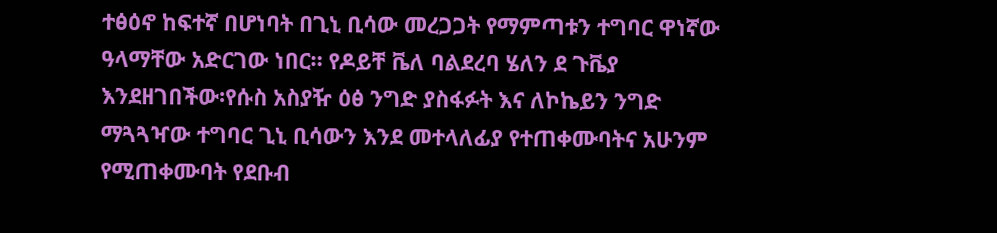ተፅዕኖ ከፍተኛ በሆነባት በጊኒ ቢሳው መረጋጋት የማምጣቱን ተግባር ዋነኛው ዓላማቸው አድርገው ነበር። የዶይቸ ቬለ ባልደረባ ሄለን ደ ጉቬያ እንደዘገበችው፡የሱስ አስያዥ ዕፅ ንግድ ያስፋፉት እና ለኮኬይን ንግድ ማጓጓዣው ተግባር ጊኒ ቢሳውን እንደ መተላለፊያ የተጠቀሙባትና አሁንም የሚጠቀሙባት የደቡብ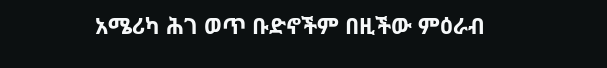አሜሪካ ሕገ ወጥ ቡድኖችም በዚችው ምዕራብ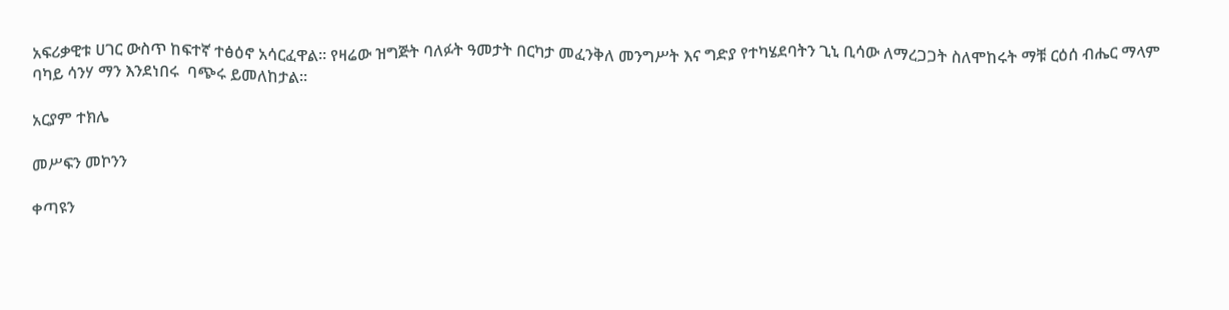አፍሪቃዊቱ ሀገር ውስጥ ከፍተኛ ተፅዕኖ አሳርፈዋል። የዛሬው ዝግጅት ባለፉት ዓመታት በርካታ መፈንቅለ መንግሥት እና ግድያ የተካሄደባትን ጊኒ ቢሳው ለማረጋጋት ስለሞከሩት ማቹ ርዕሰ ብሔር ማላም ባካይ ሳንሃ ማን እንደነበሩ  ባጭሩ ይመለከታል።

አርያም ተክሌ

መሥፍን መኮንን

ቀጣዩን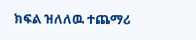ክፍል ዝለለዉ ተጨማሪ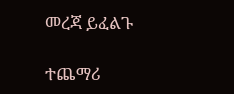መረጃ ይፈልጉ

ተጨማሪ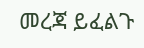መረጃ ይፈልጉ